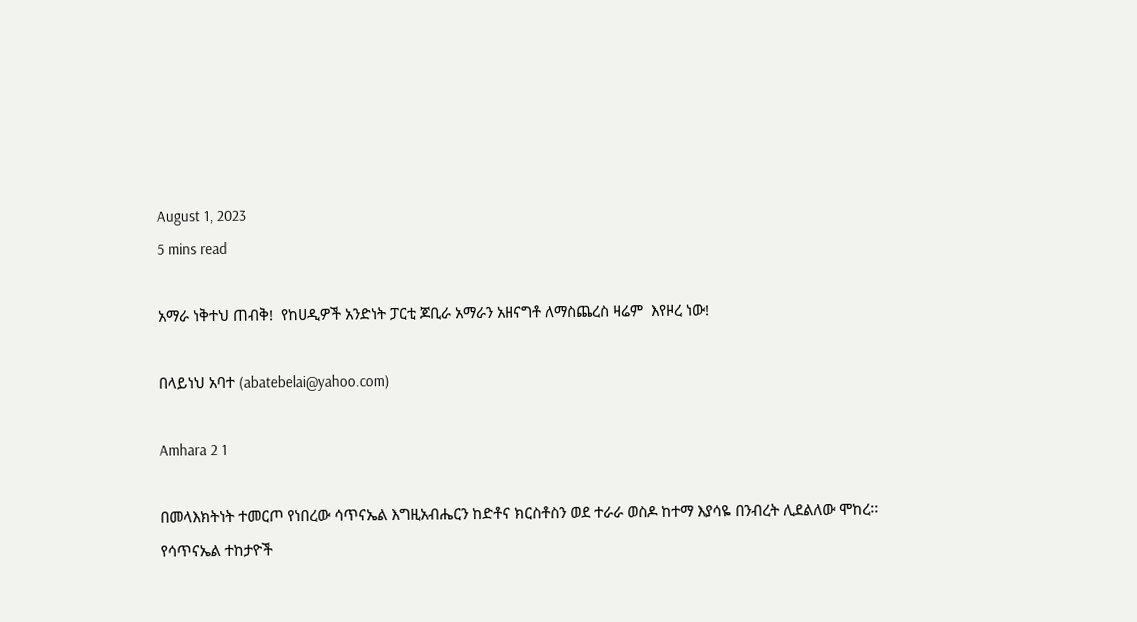August 1, 2023
5 mins read

አማራ ነቅተህ ጠብቅ!  የከሀዲዎች አንድነት ፓርቲ ጆቢራ አማራን አዘናግቶ ለማስጨረስ ዛሬም  እየዞረ ነው!

በላይነህ አባተ (abatebelai@yahoo.com)

Amhara 2 1

በመላእክትነት ተመርጦ የነበረው ሳጥናኤል እግዚአብሔርን ከድቶና ክርስቶስን ወደ ተራራ ወስዶ ከተማ እያሳዬ በንብረት ሊደልለው ሞከረ፡፡ የሳጥናኤል ተከታዮች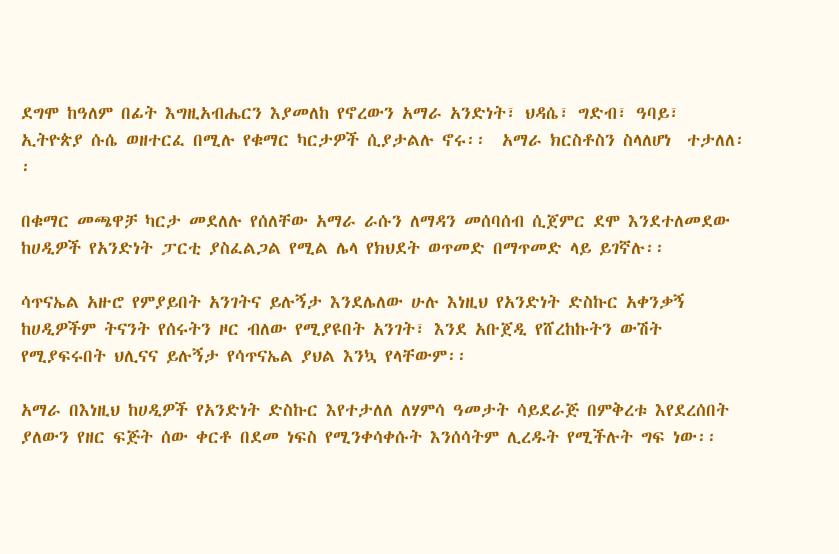ደግሞ ከዓለም በፊት እግዚአብሔርን እያመለከ የኖረውን አማራ አንድነት፣ ህዳሴ፣ ግድብ፣ ዓባይ፣ ኢትዮጵያ ሱሴ ወዘተርፈ በሚሉ የቁማር ካርታዎች ሲያታልሉ ኖሩ፡፡  አማራ ክርስቶስን ስላለሆነ  ተታለለ፡፡

በቁማር መጫዋቻ ካርታ መደለሉ የሰለቸው አማራ ራሱን ለማዳን መሰባሰብ ሲጀምር ደሞ እንደተለመደው ከሀዲዎች የአንድነት ፓርቲ ያስፈልጋል የሚል ሌላ የክህደት ወጥመድ በማጥመድ ላይ ይገኛሉ፡፡

ሳጥናኤል አዙሮ የምያይበት አንገትና ይሉኝታ እንደሌለው ሁሉ እነዚህ የአንድነት ድስኩር አቀንቃኝ ከሀዲዎችም ትናንት የሰሩትን ዞር ብለው የሚያዩበት አንገት፣ እንደ አቡጀዲ የሸረከኩትን ውሽት የሚያፍሩበት ህሊናና ይሉኝታ የሳጥናኤል ያህል እንኳ የላቸውም፡፡

አማራ በእነዚህ ከሀዲዎች የአንድነት ድስኩር እየተታለለ ለሃምሳ ዓመታት ሳይደራጅ በምቅረቱ እየደረሰበት ያለውን የዘር ፍጅት ሰው ቀርቶ በደመ ነፍስ የሚንቀሳቀሱት እንሰሳትም ሊረዱት የሚችሉት ግፍ ነው፡፡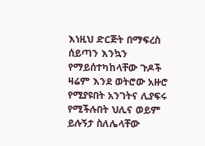እነዚህ ድርጅት በማፍረስ ሰይጣን እንኳን የማይሰተካከላቸው ጉዶች ዛሬም እንደ ወትሮው አዙሮ የሚያዩበት አንገትና ሊያፍሩ የሚችሉበት ህሊና ወይም ይሉኝታ ስለሌላቸው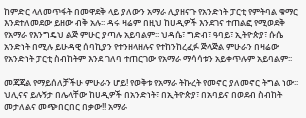ከምድር ላለመጥፋት በመዋደቅ ላይ ያለውን አማራ ሊያዘናጉ የአንድነት ፓርቲ የምትባል ቁማር እንደተለመደው ይዘው ብቅ አሉ፡፡ ዳሩ ዛሬም በዚህ ከሀዲዎች እንደገና ተጠልፎ የሚወደቅ  የአማራ የእንግዴህ ልጅ ምሁር ያጣሉ አይባልም፡፡ ህዳሴ፣ ግድብ፣ ዓባይ፣ ኢትዮጵያ፣ ሱሴ  አንድነት በሚሉ ይሁዳዊ ሰባኪያን የተንዘላዘሉና የተከንከረፈፉ ጅላጅል ምሁራን በዛሬው የአንድነት ፓርቲ ስብከትም እንደ ገለባ ተጠርገው የአማራ ማሳሳቱን አይቀጥሉም አይባልም፡፡

መጃጃል የማይሰለቻችሁ ምሁራን ሆይ! የወቅቱ የአማራ ትኩረት የመኖር ያለመኖር ትግል ነው፡፡ ህሊናና ይሉኝታ በሌላቸው ከሀዲዎች በአንድነት፣ በኢትዮጵያ፣ በአባይና በወደብ ስብከት መታለልና መጭበርበር በቃው!! አማራ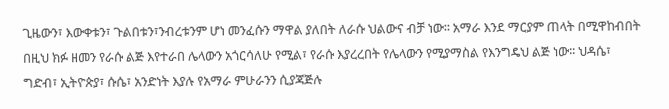ጊዜውን፣ እውቀቱን፣ ጉልበቱን፣ንብረቱንም ሆነ መንፈሱን ማዋል ያለበት ለራሱ ህልውና ብቻ ነው፡፡ አማራ እንደ ማርያም ጠላት በሚዋከብበት በዚህ ክፉ ዘመን የራሱ ልጅ እየተራበ ሌላውን አጎርሳለሁ የሚል፣ የራሱ እያረረበት የሌላውን የሚያማስል የእንግዴህ ልጅ ነው፡፡ ህዳሴ፣ ግድብ፣ ኢትዮጵያ፣ ሱሴ፣ አንድነት እያሉ የአማራ ምሁራንን ሲያጃጅሉ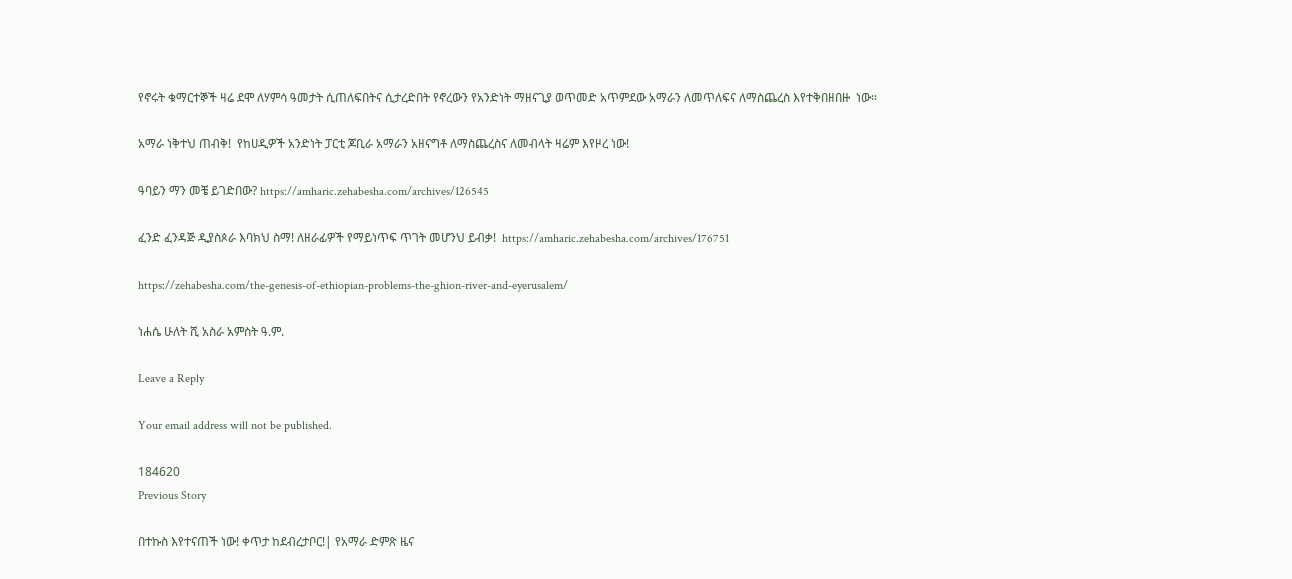የኖሩት ቁማርተኞች ዛሬ ደሞ ለሃምሳ ዓመታት ሲጠለፍበትና ሲታረድበት የኖረውን የአንድነት ማዘናጊያ ወጥመድ አጥምደው አማራን ለመጥለፍና ለማስጨረስ እየተቅበዘበዙ  ነው፡፡

አማራ ነቅተህ ጠብቅ!  የከሀዲዎች አንድነት ፓርቲ ጆቢራ አማራን አዘናግቶ ለማስጨረስና ለመብላት ዛሬም እየዞረ ነው!

ዓባይን ማን መቼ ይገድበው? https://amharic.zehabesha.com/archives/126545

ፈንድ ፈንዳጅ ዲያስጶራ እባክህ ስማ! ለዘራፊዎች የማይነጥፍ ጥገት መሆንህ ይብቃ!  https://amharic.zehabesha.com/archives/176751

https://zehabesha.com/the-genesis-of-ethiopian-problems-the-ghion-river-and-eyerusalem/

ነሐሴ ሁለት ሺ አስራ አምስት ዓ.ም.

Leave a Reply

Your email address will not be published.

184620
Previous Story

በተኩስ እየተናጠች ነው! ቀጥታ ከደብረታቦር!| የአማራ ድምጽ ዜና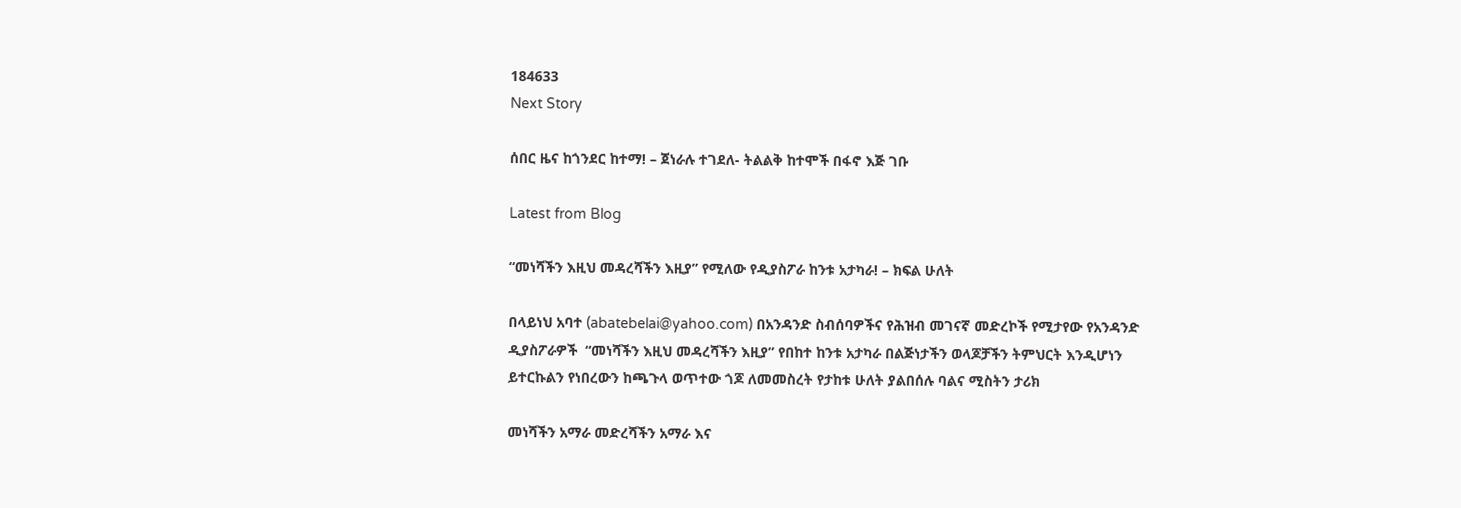184633
Next Story

ሰበር ዜና ከጎንደር ከተማ! – ጀነራሉ ተገደለ- ትልልቅ ከተሞች በፋኖ እጅ ገቡ

Latest from Blog

“መነሻችን እዚህ መዳረሻችን እዚያ” የሚለው የዲያስፖራ ከንቱ አታካራ! – ክፍል ሁለት

በላይነህ አባተ (abatebelai@yahoo.com) በአንዳንድ ስብሰባዎችና የሕዝብ መገናኛ መድረኮች የሚታየው የአንዳንድ ዲያስፖራዎች  “መነሻችን እዚህ መዳረሻችን እዚያ” የበከተ ከንቱ አታካራ በልጅነታችን ወላጆቻችን ትምህርት እንዲሆነን ይተርኩልን የነበረውን ከጫጉላ ወጥተው ጎጆ ለመመስረት የታከቱ ሁለት ያልበሰሉ ባልና ሚስትን ታሪክ

መነሻችን አማራ መድረሻችን አማራ እና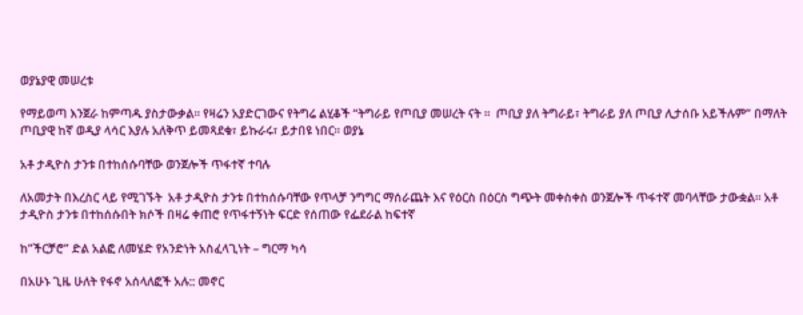ወያኔያዊ መሠረቱ

የማይወጣ እንጀራ ከምጣዱ ያስታውቃል። የዛሬን አያድርገውና የትግሬ ልሂቆች “ትግራይ የጦቢያ መሠረት ናት ።  ጦቢያ ያለ ትግራይ፣ ትግራይ ያለ ጦቢያ ሊታሰቡ አይችሉም” በማለት ጦቢያዊ ከኛ ወዲያ ላሳር እያሉ አለቅጥ ይመጻደቁ፣ ይኩራሩ፣ ይታበዩ ነበር። ወያኔ

አቶ ታዲዮስ ታንቱ በተከሰሱባቸው ወንጀሎች ጥፋተኛ ተባሉ

ለአመታት በእረስር ላይ የሚገኙት  አቶ ታዲዮስ ታንቱ በተከሰሱባቸው የጥላቻ ንግግር ማሰራጨት እና የዕርስ በዕርስ ግጭት መቀስቀስ ወንጀሎች ጥፋተኛ መባላቸው ታውቋል፡፡ አቶ ታዲዮስ ታንቱ በተከሰሱበት ክሶች በዛሬ ቀጠሮ የጥፋተኝነት ፍርድ የሰጠው የፌደራል ከፍተኛ

ከ”ችርቻሮ” ድል አልፎ ለመሄድ የአንድነት አስፈላጊነት – ግርማ ካሳ

በአሁኑ ጊዜ ሁለት የፋኖ አሰላለፎች አሉ:: መኖር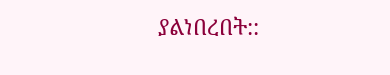ያልነበረበት::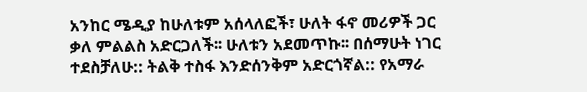አንከር ሜዲያ ከሁለቱም አሰላለፎች፣ ሁለት ፋኖ መሪዎች ጋር ቃለ ምልልስ አድርጋለች፡፡ ሁለቱን አደመጥኩ፡፡ በሰማሁት ነገር ተደስቻለሁ:: ትልቅ ተስፋ እንድሰንቅም አድርጎኛል:: የአማራ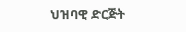ህዝባዊ ድርጅት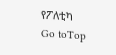የፖለቲካ
Go toTop